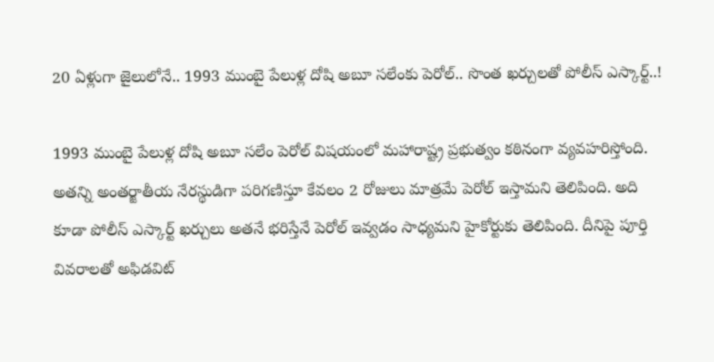20 ఏళ్లుగా జైలులోనే.. 1993 ముంబై పేలుళ్ల దోషి అబూ సలేంకు పెరోల్.. సొంత ఖర్చులతో పోలీస్ ఎస్కార్ట్‌..!

1993 ముంబై పేలుళ్ల దోషి అబూ సలేం పెరోల్ విషయంలో మహారాష్ట్ర ప్రభుత్వం కఠినంగా వ్యవహరిస్తోంది. అతన్ని అంతర్జాతీయ నేరస్థుడిగా పరిగణిస్తూ కేవలం 2 రోజులు మాత్రమే పెరోల్ ఇస్తామని తెలిపింది. అది కూడా పోలీస్ ఎస్కార్ట్ ఖర్చులు అతనే భరిస్తేనే పెరోల్ ఇవ్వడం సాధ్యమని హైకోర్టుకు తెలిపింది. దీనిపై పూర్తి వివరాలతో అఫిడవిట్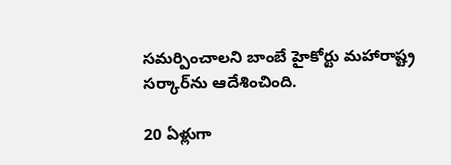సమర్పించాలని బాంబే హైకోర్టు మహారాష్ట్ర సర్కార్‌ను ఆదేశించింది.

20 ఏళ్లుగా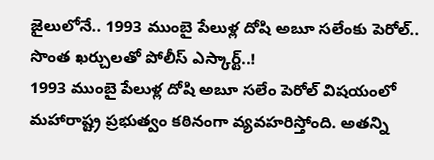జైలులోనే.. 1993 ముంబై పేలుళ్ల దోషి అబూ సలేంకు పెరోల్.. సొంత ఖర్చులతో పోలీస్ ఎస్కార్ట్‌..!
1993 ముంబై పేలుళ్ల దోషి అబూ సలేం పెరోల్ విషయంలో మహారాష్ట్ర ప్రభుత్వం కఠినంగా వ్యవహరిస్తోంది. అతన్ని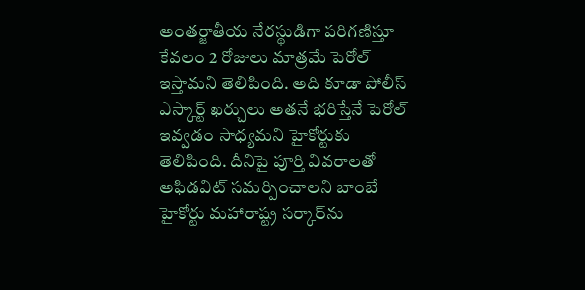అంతర్జాతీయ నేరస్థుడిగా పరిగణిస్తూ కేవలం 2 రోజులు మాత్రమే పెరోల్ ఇస్తామని తెలిపింది. అది కూడా పోలీస్ ఎస్కార్ట్ ఖర్చులు అతనే భరిస్తేనే పెరోల్ ఇవ్వడం సాధ్యమని హైకోర్టుకు తెలిపింది. దీనిపై పూర్తి వివరాలతో అఫిడవిట్ సమర్పించాలని బాంబే హైకోర్టు మహారాష్ట్ర సర్కార్‌ను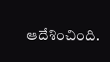ఆదేశించింది.